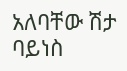አለባቸው ሽታ ባይነስ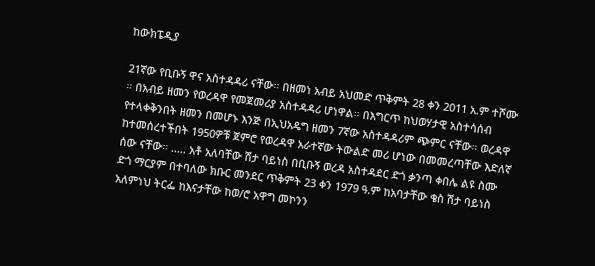ከውክፔዲያ

21ኛው የቢቡኝ ዋና አስተዳዳሪ ናቸው። በዘመነ አብይ አህመድ ጥቅምት 28 ቀን 2011 አ.ም ተሾሙ ። በአብይ ዘመን የወረዳዋ የመጀመሪያ አስተዳዳሪ ሆነዋል። በእግርጥ ከህወሃታዊ አስተሳሰብ የተላቀቅንበት ዘመን በመሆኑ እንጅ በኢህአዴግ ዘመን 7ኛው አስተዳዳሪም ጭምር ናቸው። ወረዳዋ ከተመሰረተችበት 1950ዎቹ ጀምሮ የወረዳዋ አራተኛው ትውልድ መሪ ሆነው በመመረጣቸው እድለኛ ሰው ናቸው። ..... አቶ አለባቸው ሽታ ባይነስ በቢቡኝ ወረዳ አስተዳደር ድጎ ቃንጣ ቀበሌ ልዩ ስሙ ድጎ ማርያም በተባለው ክቡር መንደር ጥቅምት 23 ቀን 1979 ዓ.ም ከአባታቸው ቄስ ሽታ ባይነስ አለምነህ ትርፌ ከእናታቸው ከወ/ሮ አዋግ መኮንን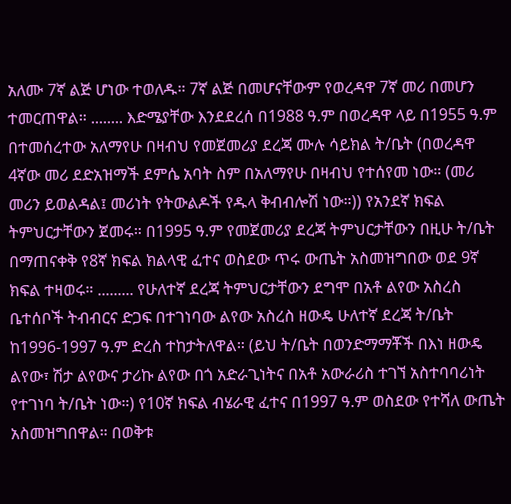አለሙ 7ኛ ልጅ ሆነው ተወለዱ። 7ኛ ልጅ በመሆናቸውም የወረዳዋ 7ኛ መሪ በመሆን ተመርጠዋል። ........ እድሜያቸው እንደደረሰ በ1988 ዓ.ም በወረዳዋ ላይ በ1955 ዓ.ም በተመሰረተው አለማየሁ በዛብህ የመጀመሪያ ደረጃ ሙሉ ሳይክል ት/ቤት (በወረዳዋ 4ኛው መሪ ደድአዝማች ደምሴ አባት ስም በአለማየሁ በዛብህ የተሰየመ ነው። (መሪ መሪን ይወልዳል፤ መሪነት የትውልዶች የዱላ ቅብብሎሽ ነው።)) የአንደኛ ክፍል ትምህርታቸውን ጀመሩ። በ1995 ዓ.ም የመጀመሪያ ደረጃ ትምህርታቸውን በዚሁ ት/ቤት በማጠናቀቅ የ8ኛ ክፍል ክልላዊ ፈተና ወስደው ጥሩ ውጤት አስመዝግበው ወደ 9ኛ ክፍል ተዛወሩ። ......... የሁለተኛ ደረጃ ትምህርታቸውን ደግሞ በአቶ ልየው አስረስ ቤተሰቦች ትብብርና ድጋፍ በተገነባው ልየው አስረስ ዘውዴ ሁለተኛ ደረጃ ት/ቤት ከ1996-1997 ዓ.ም ድረስ ተከታትለዋል። (ይህ ት/ቤት በወንድማማቾች በእነ ዘውዴ ልየው፣ ሽታ ልየውና ታሪኩ ልየው በጎ አድራጊነትና በአቶ አውራሪስ ተገኘ አስተባባሪነት የተገነባ ት/ቤት ነው።) የ10ኛ ክፍል ብሄራዊ ፈተና በ1997 ዓ.ም ወስደው የተሻለ ውጤት አስመዝግበዋል። በወቅቱ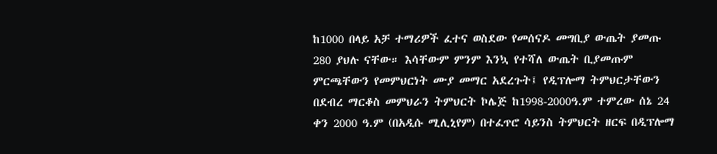ከ1000 በላይ አቻ ተማሪዎች ፈተና ወስደው የመሰናዶ መግቢያ ውጤት ያመጡ 280 ያህሉ ናቸው። እሳቸውም ምንም እንኳ የተሻለ ውጤት ቢያመጡም ምርጫቸውን የመምህርነት ሙያ መማር አደረጉት፤ የዲፕሎማ ትምህርታቸውን በደብረ ማርቆስ መምህራን ትምህርት ኮሌጅ ከ1998-2000ዓ.ም ተምረው ሰኔ 24 ቀን 2000 ዓ.ም (በአዲሱ ሚሊኒየም) በተፈጥሮ ሳይንስ ትምህርት ዘርፍ በዲፕሎማ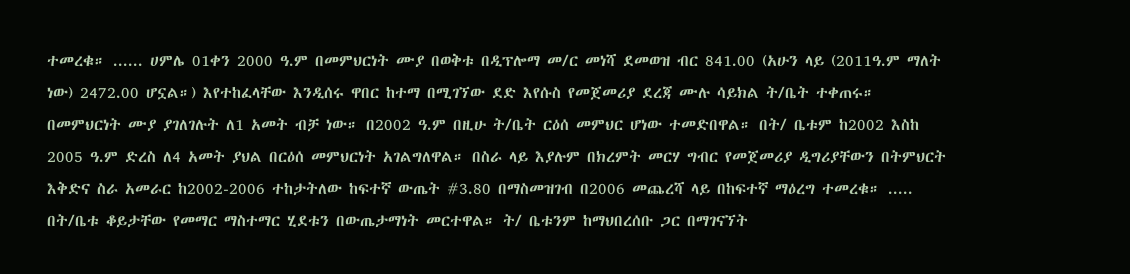ተመረቁ። ...... ሀምሌ 01ቀን 2000 ዓ.ም በመምህርነት ሙያ በወቅቱ በዲፕሎማ መ/ር መነሻ ደመወዝ ብር 841.00 (አሁን ላይ (2011ዓ.ም ማለት ነው) 2472.00 ሆኗል።) እየተከፈላቸው እንዲሰሩ ዋበር ከተማ በሚገኘው ደድ እየሱስ የመጀመሪያ ደረጃ ሙሉ ሳይክል ት/ቤት ተቀጠሩ። በመምህርነት ሙያ ያገለገሉት ለ1 አመት ብቻ ነው። በ2002 ዓ.ም በዚሁ ት/ቤት ርዕሰ መምህር ሆነው ተመድበዋል። በት/ ቤቱም ከ2002 እስከ 2005 ዓ.ም ድረስ ለ4 አመት ያህል በርዕሰ መምህርነት አገልግለዋል። በስራ ላይ እያሉም በክረምት መርሃ ግብር የመጀመሪያ ዲግሪያቸውን በትምህርት እቅድና ስራ አመራር ከ2002-2006 ተከታትለው ከፍተኛ ውጤት #3.80 በማስመዝገብ በ2006 መጨረሻ ላይ በከፍተኛ ማዕረግ ተመረቁ። ..... በት/ቤቱ ቆይታቸው የመማር ማስተማር ሂደቱን በውጤታማነት መርተዋል። ት/ ቤቱንም ከማህበረሰቡ ጋር በማገናኘት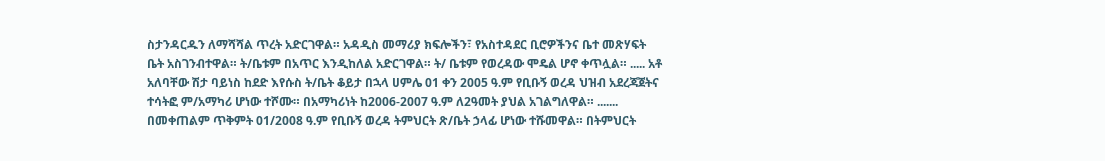ስታንዳርዱን ለማሻሻል ጥረት አድርገዋል። አዳዲስ መማሪያ ክፍሎችን፣ የአስተዳደር ቢሮዎችንና ቤተ መጽሃፍት ቤት አስገንብተዋል። ት/ቤቱም በአጥር እንዲከለል አድርገዋል። ት/ ቤቱም የወረዳው ሞዴል ሆኖ ቀጥሏል። ..... አቶ አለባቸው ሽታ ባይነስ ከደድ እየሱስ ት/ቤት ቆይታ በኋላ ሀምሌ 01 ቀን 2005 ዓ.ም የቢቡኝ ወረዳ ህዝብ አደረጃጀትና ተሳትፎ ም/አማካሪ ሆነው ተሾሙ። በአማካሪነት ከ2006-2007 ዓ.ም ለ2ዓመት ያህል አገልግለዋል። ....... በመቀጠልም ጥቅምት 01/2008 ዓ.ም የቢቡኝ ወረዳ ትምህርት ጽ/ቤት ኃላፊ ሆነው ተሹመዋል። በትምህርት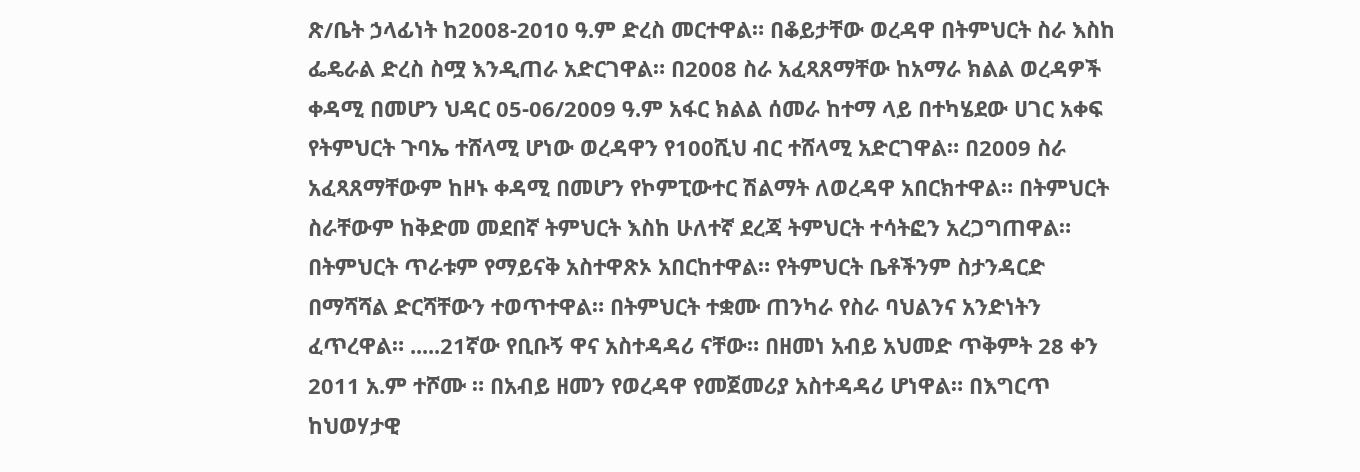ጽ/ቤት ኃላፊነት ከ2008-2010 ዓ.ም ድረስ መርተዋል። በቆይታቸው ወረዳዋ በትምህርት ስራ እስከ ፌዴራል ድረስ ስሟ እንዲጠራ አድርገዋል። በ2008 ስራ አፈጻጸማቸው ከአማራ ክልል ወረዳዎች ቀዳሚ በመሆን ህዳር 05-06/2009 ዓ.ም አፋር ክልል ሰመራ ከተማ ላይ በተካሄደው ሀገር አቀፍ የትምህርት ጉባኤ ተሸላሚ ሆነው ወረዳዋን የ100ሺህ ብር ተሸላሚ አድርገዋል። በ2009 ስራ አፈጻጸማቸውም ከዞኑ ቀዳሚ በመሆን የኮምፒውተር ሽልማት ለወረዳዋ አበርክተዋል። በትምህርት ስራቸውም ከቅድመ መደበኛ ትምህርት እስከ ሁለተኛ ደረጃ ትምህርት ተሳትፎን አረጋግጠዋል። በትምህርት ጥራቱም የማይናቅ አስተዋጽኦ አበርከተዋል። የትምህርት ቤቶችንም ስታንዳርድ በማሻሻል ድርሻቸውን ተወጥተዋል። በትምህርት ተቋሙ ጠንካራ የስራ ባህልንና አንድነትን ፈጥረዋል። .....21ኛው የቢቡኝ ዋና አስተዳዳሪ ናቸው። በዘመነ አብይ አህመድ ጥቅምት 28 ቀን 2011 አ.ም ተሾሙ ። በአብይ ዘመን የወረዳዋ የመጀመሪያ አስተዳዳሪ ሆነዋል። በእግርጥ ከህወሃታዊ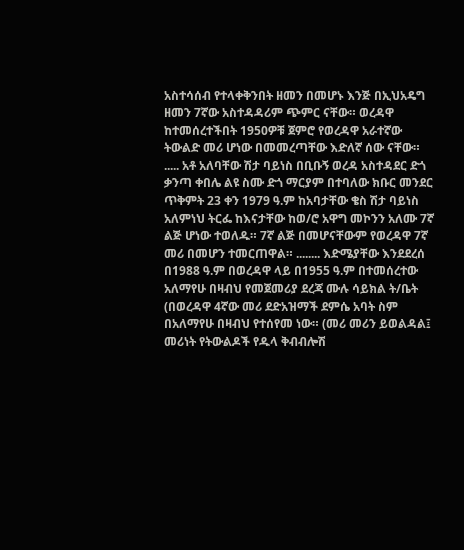አስተሳሰብ የተላቀቅንበት ዘመን በመሆኑ እንጅ በኢህአዴግ ዘመን 7ኛው አስተዳዳሪም ጭምር ናቸው። ወረዳዋ ከተመሰረተችበት 1950ዎቹ ጀምሮ የወረዳዋ አራተኛው ትውልድ መሪ ሆነው በመመረጣቸው እድለኛ ሰው ናቸው። ..... አቶ አለባቸው ሽታ ባይነስ በቢቡኝ ወረዳ አስተዳደር ድጎ ቃንጣ ቀበሌ ልዩ ስሙ ድጎ ማርያም በተባለው ክቡር መንደር ጥቅምት 23 ቀን 1979 ዓ.ም ከአባታቸው ቄስ ሽታ ባይነስ አለምነህ ትርፌ ከእናታቸው ከወ/ሮ አዋግ መኮንን አለሙ 7ኛ ልጅ ሆነው ተወለዱ። 7ኛ ልጅ በመሆናቸውም የወረዳዋ 7ኛ መሪ በመሆን ተመርጠዋል። ........ እድሜያቸው እንደደረሰ በ1988 ዓ.ም በወረዳዋ ላይ በ1955 ዓ.ም በተመሰረተው አለማየሁ በዛብህ የመጀመሪያ ደረጃ ሙሉ ሳይክል ት/ቤት (በወረዳዋ 4ኛው መሪ ደድአዝማች ደምሴ አባት ስም በአለማየሁ በዛብህ የተሰየመ ነው። (መሪ መሪን ይወልዳል፤ መሪነት የትውልዶች የዱላ ቅብብሎሽ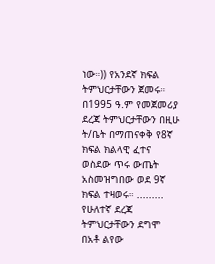ነው።)) የአንደኛ ክፍል ትምህርታቸውን ጀመሩ። በ1995 ዓ.ም የመጀመሪያ ደረጃ ትምህርታቸውን በዚሁ ት/ቤት በማጠናቀቅ የ8ኛ ክፍል ክልላዊ ፈተና ወስደው ጥሩ ውጤት አስመዝግበው ወደ 9ኛ ክፍል ተዛወሩ። ......... የሁለተኛ ደረጃ ትምህርታቸውን ደግሞ በአቶ ልየው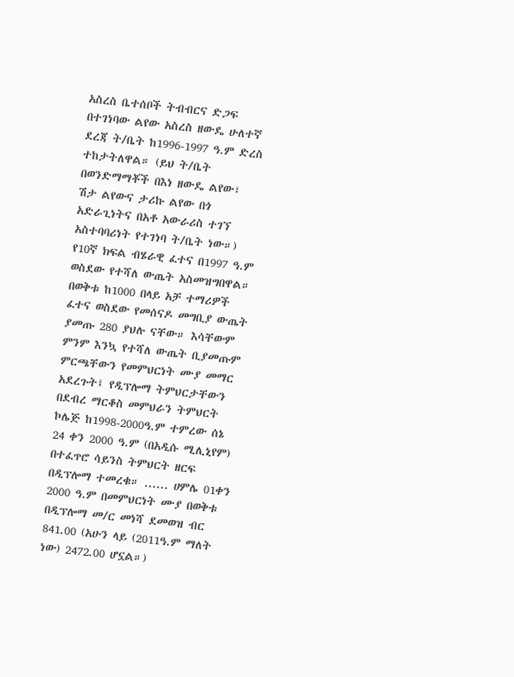አስረስ ቤተሰቦች ትብብርና ድጋፍ በተገነባው ልየው አስረስ ዘውዴ ሁለተኛ ደረጃ ት/ቤት ከ1996-1997 ዓ.ም ድረስ ተከታትለዋል። (ይህ ት/ቤት በወንድማማቾች በእነ ዘውዴ ልየው፣ ሽታ ልየውና ታሪኩ ልየው በጎ አድራጊነትና በአቶ አውራሪስ ተገኘ አስተባባሪነት የተገነባ ት/ቤት ነው።) የ10ኛ ክፍል ብሄራዊ ፈተና በ1997 ዓ.ም ወስደው የተሻለ ውጤት አስመዝግበዋል። በወቅቱ ከ1000 በላይ አቻ ተማሪዎች ፈተና ወስደው የመሰናዶ መግቢያ ውጤት ያመጡ 280 ያህሉ ናቸው። እሳቸውም ምንም እንኳ የተሻለ ውጤት ቢያመጡም ምርጫቸውን የመምህርነት ሙያ መማር አደረጉት፤ የዲፕሎማ ትምህርታቸውን በደብረ ማርቆስ መምህራን ትምህርት ኮሌጅ ከ1998-2000ዓ.ም ተምረው ሰኔ 24 ቀን 2000 ዓ.ም (በአዲሱ ሚሊኒየም) በተፈጥሮ ሳይንስ ትምህርት ዘርፍ በዲፕሎማ ተመረቁ። ...... ሀምሌ 01ቀን 2000 ዓ.ም በመምህርነት ሙያ በወቅቱ በዲፕሎማ መ/ር መነሻ ደመወዝ ብር 841.00 (አሁን ላይ (2011ዓ.ም ማለት ነው) 2472.00 ሆኗል።)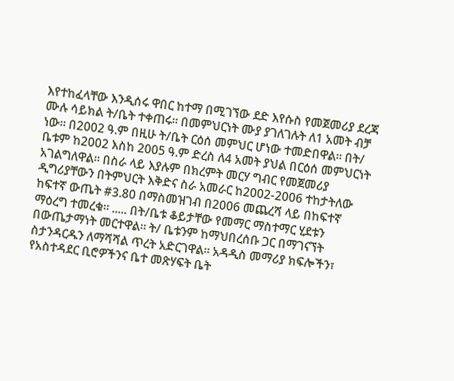እየተከፈላቸው እንዲሰሩ ዋበር ከተማ በሚገኘው ደድ እየሱስ የመጀመሪያ ደረጃ ሙሉ ሳይክል ት/ቤት ተቀጠሩ። በመምህርነት ሙያ ያገለገሉት ለ1 አመት ብቻ ነው። በ2002 ዓ.ም በዚሁ ት/ቤት ርዕሰ መምህር ሆነው ተመድበዋል። በት/ ቤቱም ከ2002 እስከ 2005 ዓ.ም ድረስ ለ4 አመት ያህል በርዕሰ መምህርነት አገልግለዋል። በስራ ላይ እያሉም በክረምት መርሃ ግብር የመጀመሪያ ዲግሪያቸውን በትምህርት እቅድና ስራ አመራር ከ2002-2006 ተከታትለው ከፍተኛ ውጤት #3.80 በማስመዝገብ በ2006 መጨረሻ ላይ በከፍተኛ ማዕረግ ተመረቁ። ..... በት/ቤቱ ቆይታቸው የመማር ማስተማር ሂደቱን በውጤታማነት መርተዋል። ት/ ቤቱንም ከማህበረሰቡ ጋር በማገናኘት ስታንዳርዱን ለማሻሻል ጥረት አድርገዋል። አዳዲስ መማሪያ ክፍሎችን፣ የአስተዳደር ቢሮዎችንና ቤተ መጽሃፍት ቤት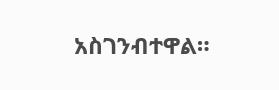አስገንብተዋል።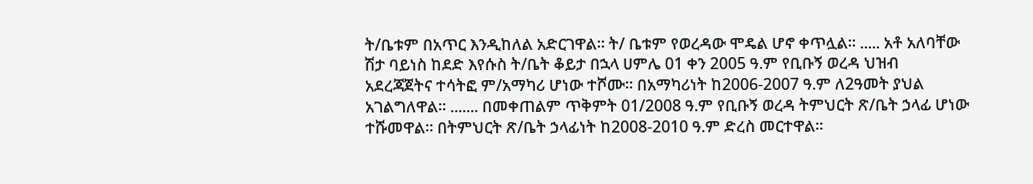ት/ቤቱም በአጥር እንዲከለል አድርገዋል። ት/ ቤቱም የወረዳው ሞዴል ሆኖ ቀጥሏል። ..... አቶ አለባቸው ሽታ ባይነስ ከደድ እየሱስ ት/ቤት ቆይታ በኋላ ሀምሌ 01 ቀን 2005 ዓ.ም የቢቡኝ ወረዳ ህዝብ አደረጃጀትና ተሳትፎ ም/አማካሪ ሆነው ተሾሙ። በአማካሪነት ከ2006-2007 ዓ.ም ለ2ዓመት ያህል አገልግለዋል። ....... በመቀጠልም ጥቅምት 01/2008 ዓ.ም የቢቡኝ ወረዳ ትምህርት ጽ/ቤት ኃላፊ ሆነው ተሹመዋል። በትምህርት ጽ/ቤት ኃላፊነት ከ2008-2010 ዓ.ም ድረስ መርተዋል።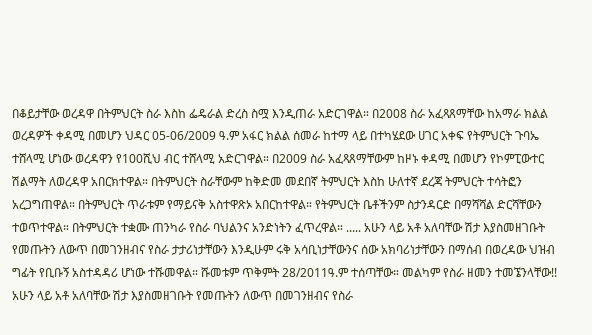በቆይታቸው ወረዳዋ በትምህርት ስራ እስከ ፌዴራል ድረስ ስሟ እንዲጠራ አድርገዋል። በ2008 ስራ አፈጻጸማቸው ከአማራ ክልል ወረዳዎች ቀዳሚ በመሆን ህዳር 05-06/2009 ዓ.ም አፋር ክልል ሰመራ ከተማ ላይ በተካሄደው ሀገር አቀፍ የትምህርት ጉባኤ ተሸላሚ ሆነው ወረዳዋን የ100ሺህ ብር ተሸላሚ አድርገዋል። በ2009 ስራ አፈጻጸማቸውም ከዞኑ ቀዳሚ በመሆን የኮምፒውተር ሽልማት ለወረዳዋ አበርክተዋል። በትምህርት ስራቸውም ከቅድመ መደበኛ ትምህርት እስከ ሁለተኛ ደረጃ ትምህርት ተሳትፎን አረጋግጠዋል። በትምህርት ጥራቱም የማይናቅ አስተዋጽኦ አበርከተዋል። የትምህርት ቤቶችንም ስታንዳርድ በማሻሻል ድርሻቸውን ተወጥተዋል። በትምህርት ተቋሙ ጠንካራ የስራ ባህልንና አንድነትን ፈጥረዋል። ..... አሁን ላይ አቶ አለባቸው ሽታ እያስመዘገቡት የመጡትን ለውጥ በመገንዘብና የስራ ታታሪነታቸውን እንዲሁም ሩቅ አሳቢነታቸውንና ሰው አክባሪነታቸውን በማሰብ በወረዳው ህዝብ ግፊት የቢቡኝ አስተዳዳሪ ሆነው ተሹመዋል። ሹመቱም ጥቅምት 28/2011ዓ.ም ተሰጣቸው። መልካም የስራ ዘመን ተመኜንላቸው!! አሁን ላይ አቶ አለባቸው ሽታ እያስመዘገቡት የመጡትን ለውጥ በመገንዘብና የስራ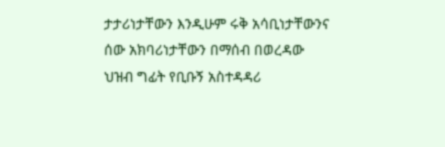ታታሪነታቸውን እንዲሁም ሩቅ አሳቢነታቸውንና ሰው አክባሪነታቸውን በማሰብ በወረዳው ህዝብ ግፊት የቢቡኝ አስተዳዳሪ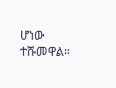ሆነው ተሹመዋል።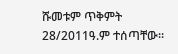ሹመቱም ጥቅምት 28/2011ዓ.ም ተሰጣቸው።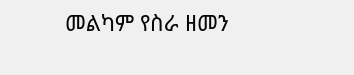መልካም የስራ ዘመን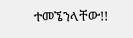ተመኜንላቸው!!